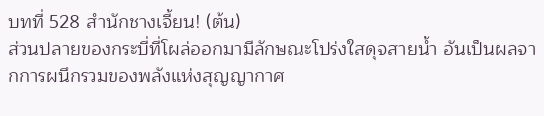บทที่ 528 สำนักชางเจี้ยน! (ต้น)
ส่วนปลายของกระบี่ที่โผล่ออกมามีลักษณะโปร่งใสดุจสายน้ำ อันเป็นผลจากการผนึกรวมของพลังแห่งสุญญากาศ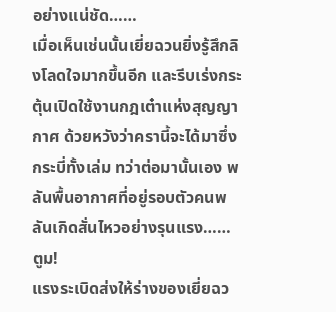อย่างแน่ชัด……
เมื่อเห็นเช่นนั้นเยี่ยฉวนยิ่งรู้สึกลิงโลดใจมากขึ้นอีก และรีบเร่งกระตุ้นเปิดใช้งานกฎเต๋าแห่งสุญญากาศ ด้วยหวังว่าครานี้จะได้มาซึ่งกระบี่ทั้งเล่ม ทว่าต่อมานั้นเอง พลันพื้นอากาศที่อยู่รอบตัวคนพลันเกิดสั่นไหวอย่างรุนแรง……
ตูม!
แรงระเบิดส่งให้ร่างของเยี่ยฉว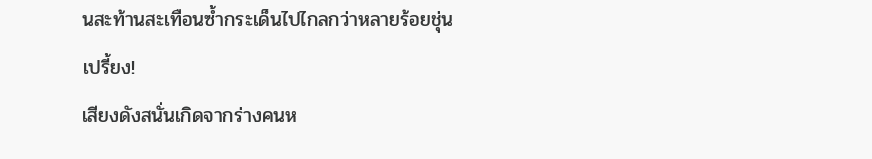นสะท้านสะเทือนซ้ำกระเด็นไปไกลกว่าหลายร้อยชุ่น
เปรี้ยง!
เสียงดังสนั่นเกิดจากร่างคนห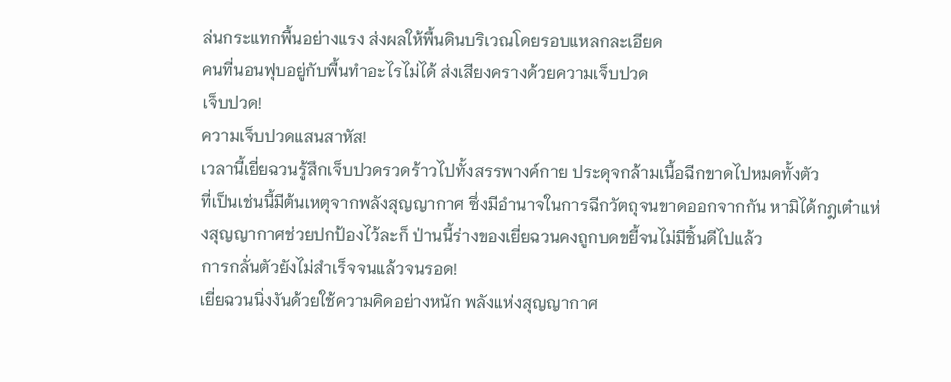ล่นกระแทกพื้นอย่างแรง ส่งผลให้พื้นดินบริเวณโดยรอบแหลกละเอียด
คนที่นอนฟุบอยู่กับพื้นทำอะไรไม่ได้ ส่งเสียงครางด้วยความเจ็บปวด
เจ็บปวด!
ความเจ็บปวดแสนสาหัส!
เวลานี้เยี่ยฉวนรู้สึกเจ็บปวดรวดร้าวไปทั้งสรรพางค์กาย ประดุจกล้ามเนื้อฉีกขาดไปหมดทั้งตัว
ที่เป็นเช่นนี้มีต้นเหตุจากพลังสุญญากาศ ซึ่งมีอำนาจในการฉีกวัตถุจนขาดออกจากกัน หามิได้กฎเต๋าแห่งสุญญากาศช่วยปกป้องไว้ละก็ ป่านนี้ร่างของเยี่ยฉวนคงถูกบดขยี้จนไม่มีชิ้นดีไปแล้ว
การกลั่นตัวยังไม่สำเร็จจนแล้วจนรอด!
เยี่ยฉวนนิ่งงันด้วยใช้ความคิดอย่างหนัก พลังแห่งสุญญากาศ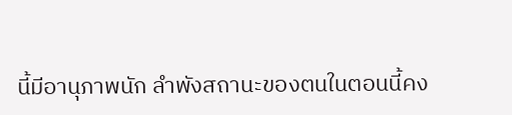นี้มีอานุภาพนัก ลำพังสถานะของตนในตอนนี้คง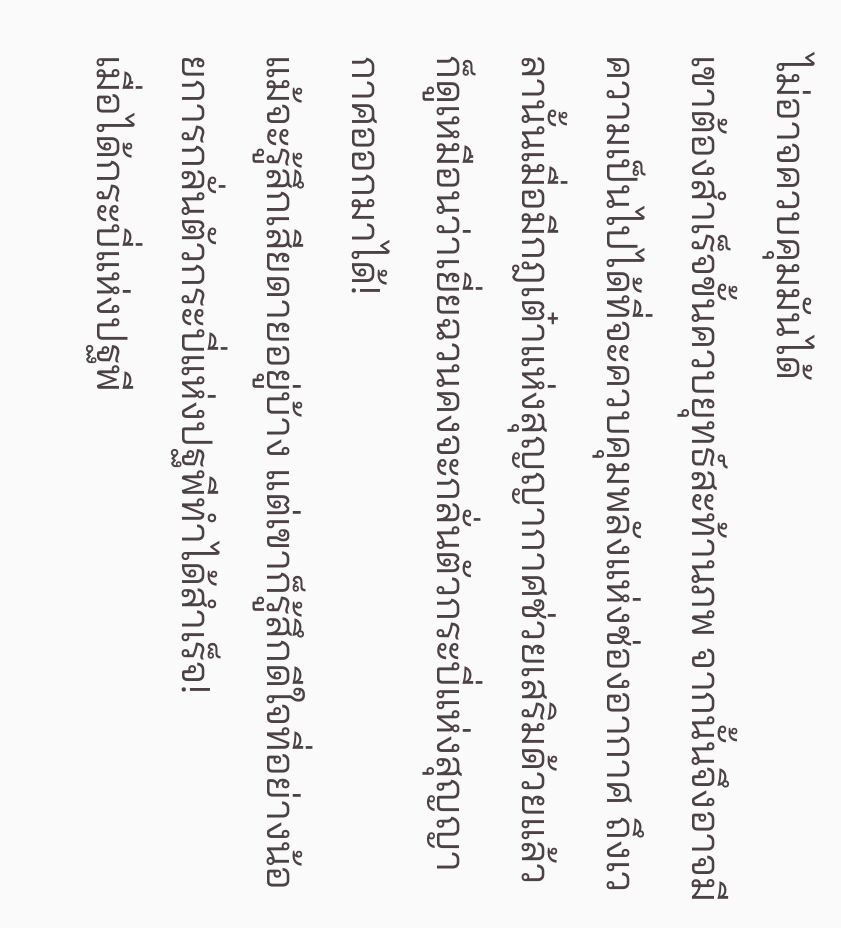ไม่อาจควบคุมมันได้
เขาต้องสำเร็จขั้นควบยุทธ์สะท้านภพ จากนั้นจึงอาจมีความเป็นไปได้ที่จะควบคุมพลังแห่งช่องอากาศ ถึงเวลานั้นเมื่อมีกฎเต๋าแห่งสุญญากาศช่วยเสริมด้วยแล้ว ก็ดูเหมือนว่าเยี่ยฉวนคงจะกลั่นตัวกระบี่แห่งสุญญากาศออกมาได้!
แม้จะรู้สึกเสียดายอยู่บ้าง แต่เขาก็รู้สึกดีใจที่อย่างน้อยการกลั่นตัวกระบี่แห่งปฐพีทำได้สำเร็จ!
เมื่อได้กระบี่แห่งปฐพี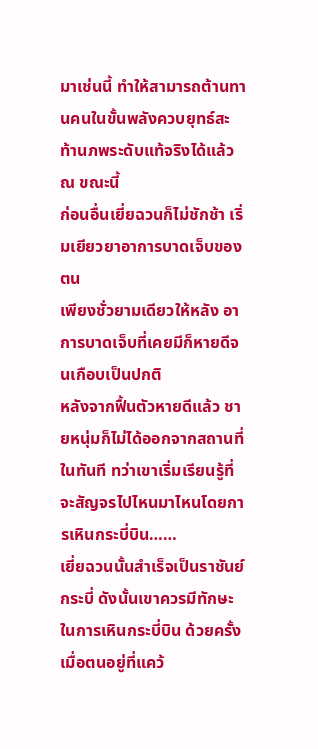มาเช่นนี้ ทำให้สามารถต้านทานคนในขั้นพลังควบยุทธ์สะท้านภพระดับแท้จริงได้แล้ว ณ ขณะนี้
ก่อนอื่นเยี่ยฉวนก็ไม่ชักช้า เริ่มเยียวยาอาการบาดเจ็บของตน
เพียงชั่วยามเดียวให้หลัง อาการบาดเจ็บที่เคยมีก็หายดีจนเกือบเป็นปกติ
หลังจากฟื้นตัวหายดีแล้ว ชายหนุ่มก็ไม่ได้ออกจากสถานที่ในทันที ทว่าเขาเริ่มเรียนรู้ที่จะสัญจรไปไหนมาไหนโดยการเหินกระบี่บิน……
เยี่ยฉวนนั้นสำเร็จเป็นราชันย์กระบี่ ดังนั้นเขาควรมีทักษะในการเหินกระบี่บิน ด้วยครั้งเมื่อตนอยู่ที่แคว้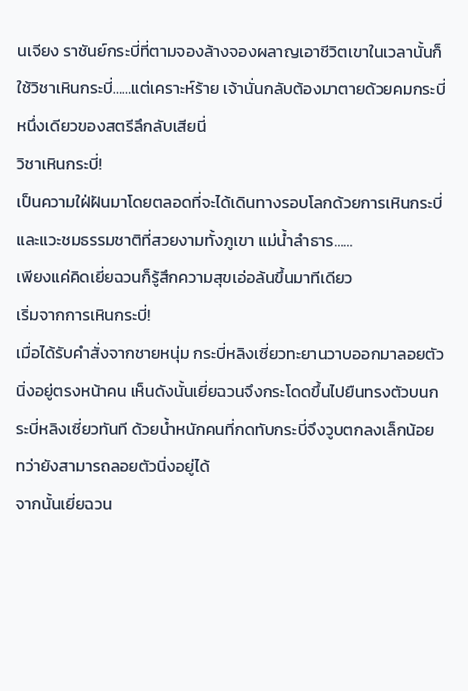นเจียง ราชันย์กระบี่ที่ตามจองล้างจองผลาญเอาชีวิตเขาในเวลานั้นก็ใช้วิชาเหินกระบี่……แต่เคราะห์ร้าย เจ้านั่นกลับต้องมาตายด้วยคมกระบี่หนึ่งเดียวของสตรีลึกลับเสียนี่
วิชาเหินกระบี่!
เป็นความใฝ่ฝันมาโดยตลอดที่จะได้เดินทางรอบโลกด้วยการเหินกระบี่ และแวะชมธรรมชาติที่สวยงามทั้งภูเขา แม่น้ำลำธาร……
เพียงแค่คิดเยี่ยฉวนก็รู้สึกความสุขเอ่อล้นขึ้นมาทีเดียว
เริ่มจากการเหินกระบี่!
เมื่อได้รับคำสั่งจากชายหนุ่ม กระบี่หลิงเซี่ยวทะยานวาบออกมาลอยตัวนิ่งอยู่ตรงหน้าคน เห็นดังนั้นเยี่ยฉวนจึงกระโดดขึ้นไปยืนทรงตัวบนกระบี่หลิงเซี่ยวทันที ด้วยน้ำหนักคนที่กดทับกระบี่จึงวูบตกลงเล็กน้อย ทว่ายังสามารถลอยตัวนิ่งอยู่ได้
จากนั้นเยี่ยฉวน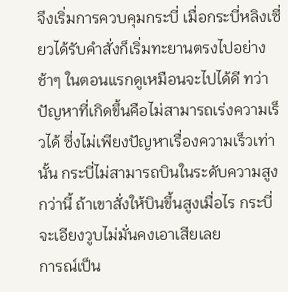จึงเริ่มการควบคุมกระบี่ เมื่อกระบี่หลิงเซี่ยวได้รับคำสั่งก็เริ่มทะยานตรงไปอย่างช้าๆ ในตอนแรกดูเหมือนจะไปได้ดี ทว่าปัญหาที่เกิดขึ้นคือไม่สามารถเร่งความเร็วได้ ซึ่งไม่เพียงปัญหาเรื่องความเร็วเท่านั้น กระบี่ไม่สามารถบินในระดับความสูงกว่านี้ ถ้าเขาสั่งให้บินขึ้นสูงเมื่อไร กระบี่จะเอียงวูบไม่มั่นคงเอาเสียเลย
การณ์เป็น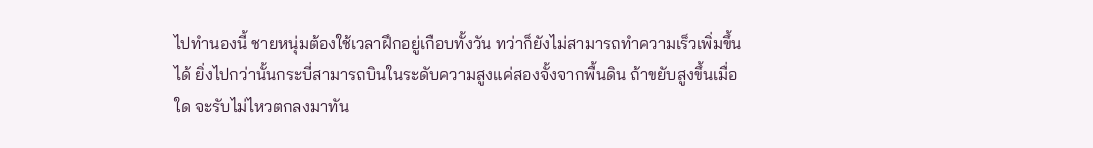ไปทำนองนี้ ชายหนุ่มต้องใช้เวลาฝึกอยู่เกือบทั้งวัน ทว่าก็ยังไม่สามารถทำความเร็วเพิ่มขึ้นได้ ยิ่งไปกว่านั้นกระบี่สามารถบินในระดับความสูงแค่สองจั้งจากพื้นดิน ถ้าขยับสูงขึ้นเมื่อใด จะรับไม่ไหวตกลงมาทัน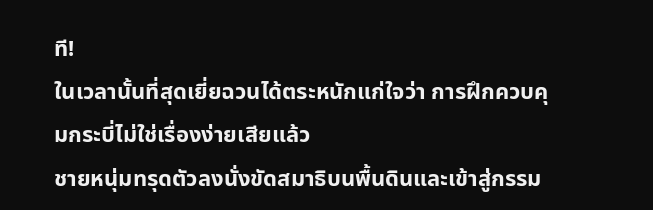ที!
ในเวลานั้นที่สุดเยี่ยฉวนได้ตระหนักแก่ใจว่า การฝึกควบคุมกระบี่ไม่ใช่เรื่องง่ายเสียแล้ว
ชายหนุ่มทรุดตัวลงนั่งขัดสมาธิบนพื้นดินและเข้าสู่กรรม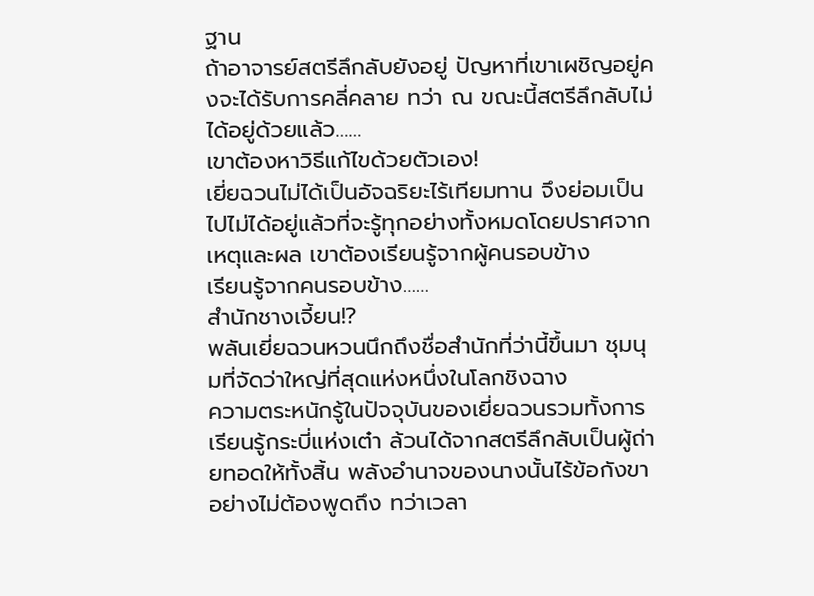ฐาน
ถ้าอาจารย์สตรีลึกลับยังอยู่ ปัญหาที่เขาเผชิญอยู่คงจะได้รับการคลี่คลาย ทว่า ณ ขณะนี้สตรีลึกลับไม่ได้อยู่ด้วยแล้ว……
เขาต้องหาวิธีแก้ไขด้วยตัวเอง!
เยี่ยฉวนไม่ได้เป็นอัจฉริยะไร้เทียมทาน จึงย่อมเป็นไปไม่ได้อยู่แล้วที่จะรู้ทุกอย่างทั้งหมดโดยปราศจากเหตุและผล เขาต้องเรียนรู้จากผู้คนรอบข้าง
เรียนรู้จากคนรอบข้าง……
สำนักชางเจี้ยน!?
พลันเยี่ยฉวนหวนนึกถึงชื่อสำนักที่ว่านี้ขึ้นมา ชุมนุมที่จัดว่าใหญ่ที่สุดแห่งหนึ่งในโลกชิงฉาง
ความตระหนักรู้ในปัจจุบันของเยี่ยฉวนรวมทั้งการเรียนรู้กระบี่แห่งเต๋า ล้วนได้จากสตรีลึกลับเป็นผู้ถ่ายทอดให้ทั้งสิ้น พลังอำนาจของนางนั้นไร้ข้อกังขาอย่างไม่ต้องพูดถึง ทว่าเวลา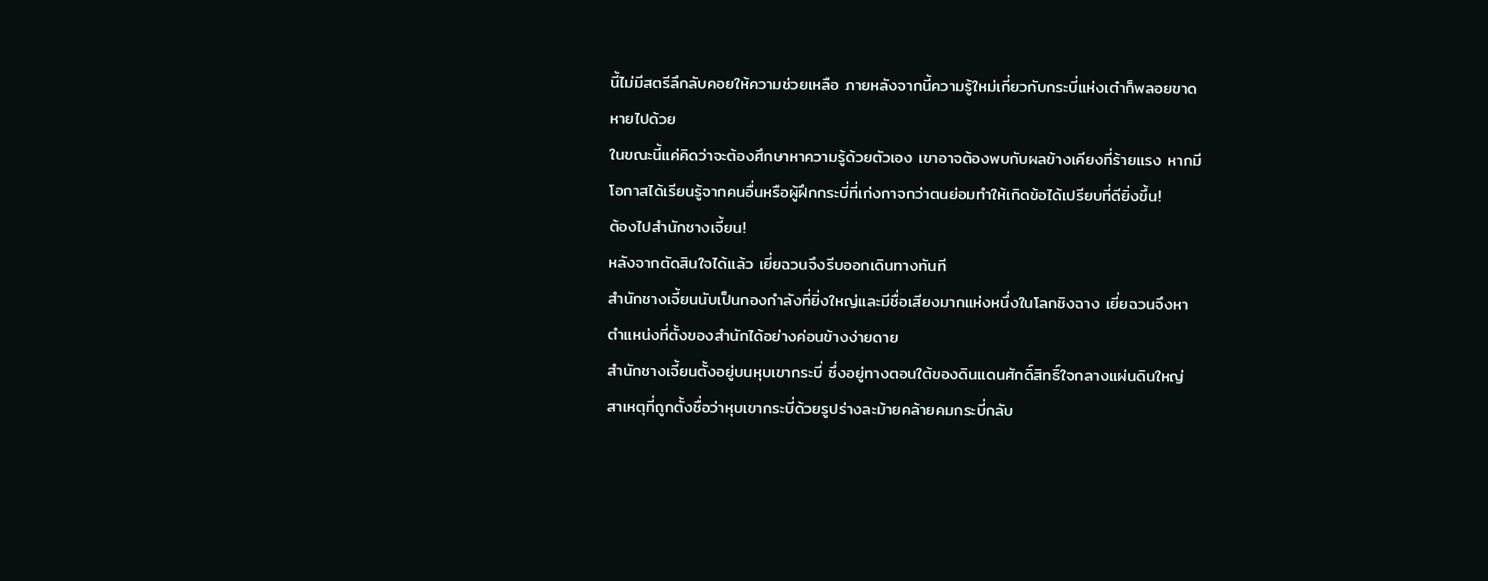นี้ไม่มีสตรีลึกลับคอยให้ความช่วยเหลือ ภายหลังจากนี้ความรู้ใหม่เกี่ยวกับกระบี่แห่งเต๋าก็พลอยขาดหายไปด้วย
ในขณะนี้แค่คิดว่าจะต้องศึกษาหาความรู้ด้วยตัวเอง เขาอาจต้องพบกับผลข้างเคียงที่ร้ายแรง หากมีโอกาสได้เรียนรู้จากคนอื่นหรือผู้ฝึกกระบี่ที่เก่งกาจกว่าตนย่อมทำให้เกิดข้อได้เปรียบที่ดียิ่งขึ้น!
ต้องไปสำนักชางเจี้ยน!
หลังจากตัดสินใจได้แล้ว เยี่ยฉวนจึงรีบออกเดินทางทันที
สำนักชางเจี้ยนนับเป็นกองกำลังที่ยิ่งใหญ่และมีชื่อเสียงมากแห่งหนึ่งในโลกชิงฉาง เยี่ยฉวนจึงหาตำแหน่งที่ตั้งของสำนักได้อย่างค่อนข้างง่ายดาย
สำนักชางเจี้ยนตั้งอยู่บนหุบเขากระบี่ ซึ่งอยู่ทางตอนใต้ของดินแดนศักดิ์สิทธิ์ใจกลางแผ่นดินใหญ่ สาเหตุที่ถูกตั้งชื่อว่าหุบเขากระบี่ด้วยรูปร่างละม้ายคล้ายคมกระบี่กลับ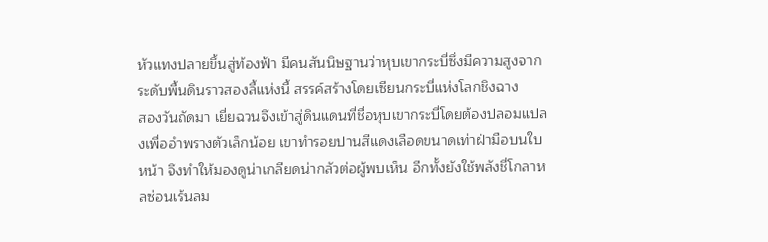หัวแทงปลายขึ้นสู่ท้องฟ้า มีคนสันนิษฐานว่าหุบเขากระบี่ซึ่งมีความสูงจากระดับพื้นดินราวสองลี้แห่งนี้ สรรค์สร้างโดยเซียนกระบี่แห่งโลกชิงฉาง
สองวันถัดมา เยี่ยฉวนจึงเข้าสู่ดินแดนที่ชื่อหุบเขากระบี่โดยต้องปลอมแปลงเพื่ออำพรางตัวเล็กน้อย เขาทำรอยปานสีแดงเลือดขนาดเท่าฝ่ามือบนใบหน้า จึงทำให้มองดูน่าเกลียดน่ากลัวต่อผู้พบเห็น อีกทั้งยังใช้พลังชี่โกลาหลซ่อนเร้นลม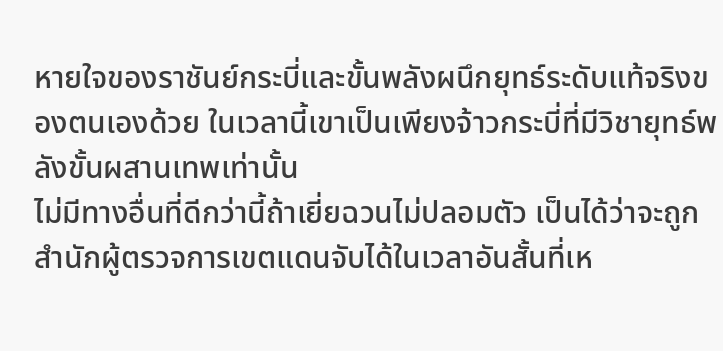หายใจของราชันย์กระบี่และขั้นพลังผนึกยุทธ์ระดับแท้จริงของตนเองด้วย ในเวลานี้เขาเป็นเพียงจ้าวกระบี่ที่มีวิชายุทธ์พลังขั้นผสานเทพเท่านั้น
ไม่มีทางอื่นที่ดีกว่านี้ถ้าเยี่ยฉวนไม่ปลอมตัว เป็นได้ว่าจะถูกสำนักผู้ตรวจการเขตแดนจับได้ในเวลาอันสั้นที่เห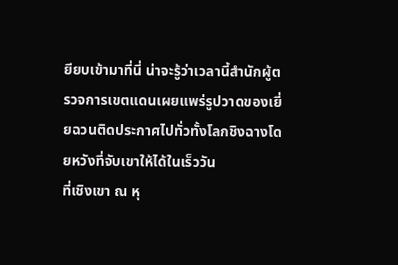ยียบเข้ามาที่นี่ น่าจะรู้ว่าเวลานี้สำนักผู้ตรวจการเขตแดนเผยแพร่รูปวาดของเยี่ยฉวนติดประกาศไปทั่วทั้งโลกชิงฉางโดยหวังที่จับเขาให้ได้ในเร็ววัน
ที่เชิงเขา ณ หุ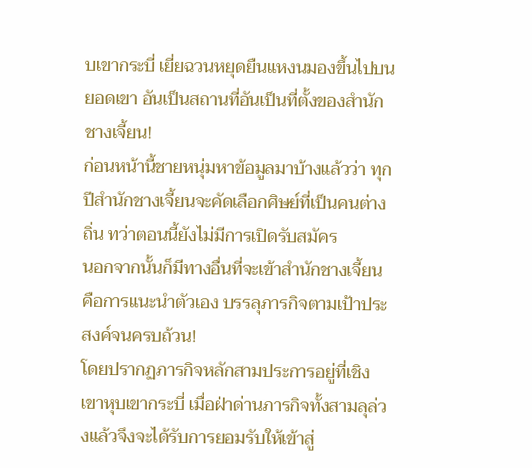บเขากระบี่ เยี่ยฉวนหยุดยืนแหงนมองขึ้นไปบนยอดเขา อันเป็นสถานที่อันเป็นที่ตั้งของสำนักชางเจี้ยน!
ก่อนหน้านี้ชายหนุ่มหาข้อมูลมาบ้างแล้วว่า ทุกปีสำนักชางเจี้ยนจะคัดเลือกศิษย์ที่เป็นคนต่างถิ่น ทว่าตอนนี้ยังไม่มีการเปิดรับสมัคร
นอกจากนั้นก็มีทางอื่นที่จะเข้าสำนักชางเจี้ยน คือการแนะนำตัวเอง บรรลุภารกิจตามเป้าประสงค์จนครบถ้วน!
โดยปรากฏภารกิจหลักสามประการอยู่ที่เชิงเขาหุบเขากระบี่ เมื่อฝ่าด่านภารกิจทั้งสามลุล่วงแล้วจึงจะได้รับการยอมรับให้เข้าสู่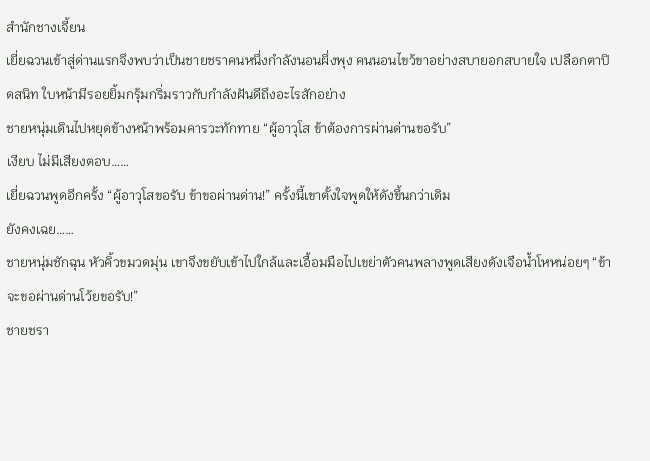สำนักชางเจี้ยน
เยี่ยฉวนเข้าสู่ด่านแรกจึงพบว่าเป็นชายชราคนหนึ่งกำลังนอนผึ่งพุง คนนอนไขว้ขาอย่างสบายอกสบายใจ เปลือกตาปิดสนิท ใบหน้ามีรอยยิ้มกรุ้มกริ่มราวกับกำลังฝันดีถึงอะไรสักอย่าง
ชายหนุ่มเดินไปหยุดข้างหน้าพร้อมคารวะทักทาย “ผู้อาวุโส ข้าต้องการผ่านด่านขอรับ”
เงียบ ไม่มีเสียงตอบ……
เยี่ยฉวนพูดอีกครั้ง “ผู้อาวุโสขอรับ ข้าขอผ่านด่าน!” ครั้งนี้เขาตั้งใจพูดให้ดังขึ้นกว่าเดิม
ยังคงเฉย……
ชายหนุ่มชักฉุน หัวคิ้วขมวดมุ่น เขาจึงขยับเข้าไปใกล้และเอื้อมมือไปเขย่าตัวคนพลางพูดเสียงดังเจือน้ำโหหน่อยๆ “ข้าจะขอผ่านด่านโว้ยขอรับ!”
ชายชรา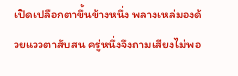เปิดเปลือกตาขึ้นข้างหนึ่ง พลางเหล่มองด้วยแววตาสับสน ครู่หนึ่งจึงถามเสียงไม่พอ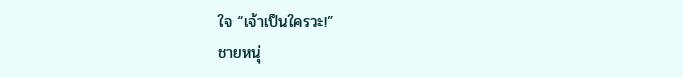ใจ “เจ้าเป็นใครวะ!”
ชายหนุ่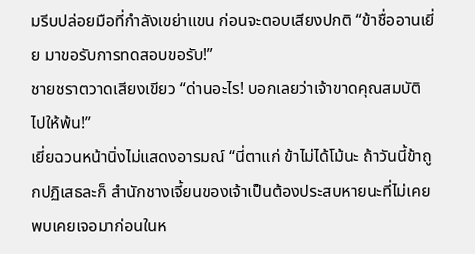มรีบปล่อยมือที่กำลังเขย่าแขน ก่อนจะตอบเสียงปกติ “ข้าชื่ออานเยี่ย มาขอรับการทดสอบขอรับ!”
ชายชราตวาดเสียงเขียว “ด่านอะไร! บอกเลยว่าเจ้าขาดคุณสมบัติ ไปให้พ้น!”
เยี่ยฉวนหน้านิ่งไม่แสดงอารมณ์ “นี่ตาแก่ ข้าไม่ได้โม้นะ ถ้าวันนี้ข้าถูกปฏิเสธละก็ สำนักชางเจี้ยนของเจ้าเป็นต้องประสบหายนะที่ไม่เคยพบเคยเจอมาก่อนในห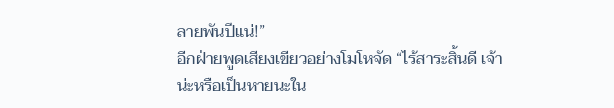ลายพันปีแน่!”
อีกฝ่ายพูดเสียงเขียวอย่างโมโหจัด “ไร้สาระสิ้นดี เจ้าน่ะหรือเป็นหายนะใน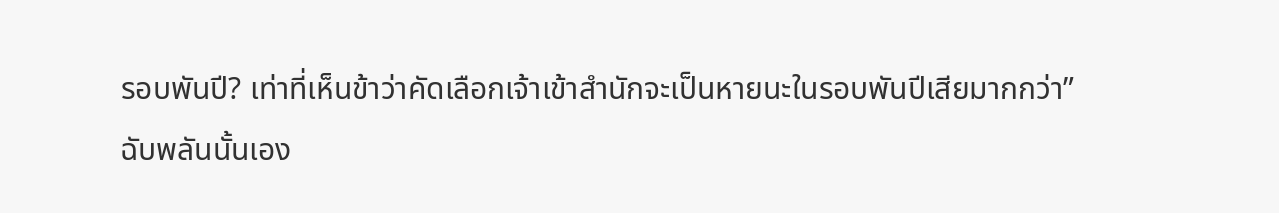รอบพันปี? เท่าที่เห็นข้าว่าคัดเลือกเจ้าเข้าสำนักจะเป็นหายนะในรอบพันปีเสียมากกว่า”
ฉับพลันนั้นเอง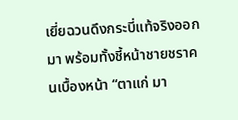เยี่ยฉวนดึงกระบี่แท้จริงออกมา พร้อมทั้งชี้หน้าชายชราคนเบื้องหน้า “ตาแก่ มา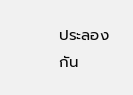ประลองกัน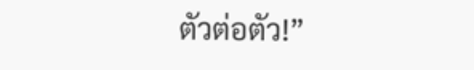ตัวต่อตัว!”